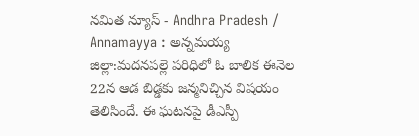నమిత న్యూస్ - Andhra Pradesh / Annamayya : అన్నమయ్య జిల్లా:మదనపల్లె పరిధిలో ఓ బాలిక ఈనెల 22న ఆడ బిడ్డకు జన్మనిచ్చిన విషయం తెలిసిందే. ఈ ఘటనపై డీఎస్పీ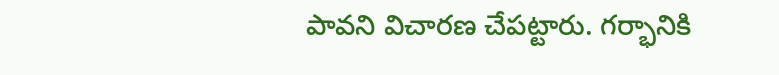పావని విచారణ చేపట్టారు. గర్భానికి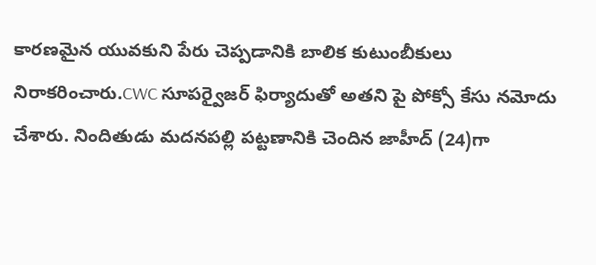కారణమైన యువకుని పేరు చెప్పడానికి బాలిక కుటుంబీకులు నిరాకరించారు.CWC సూపర్వైజర్ ఫిర్యాదుతో అతని పై పోక్సో కేసు నమోదు చేశారు. నిందితుడు మదనపల్లి పట్టణానికి చెందిన జాహీద్ (24)గా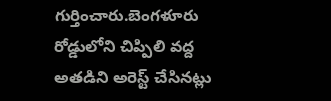గుర్తించారు.బెంగళూరు రోడ్డులోని చిప్పిలి వద్ద అతడిని అరెస్ట్ చేసినట్లు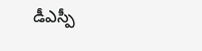డీఎస్పీ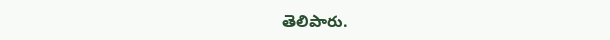తెలిపారు.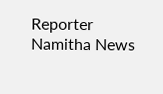Reporter
Namitha News